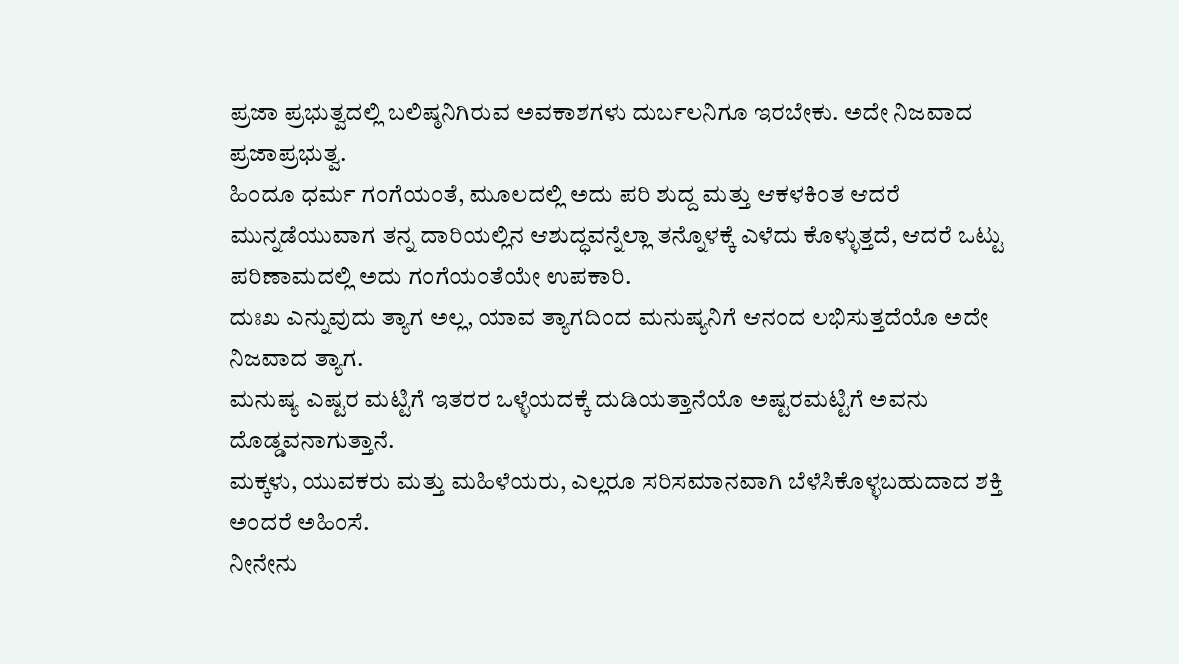ಪ್ರಜಾ ಪ್ರಭುತ್ವದಲ್ಲಿ ಬಲಿಷ್ಠನಿಗಿರುವ ಅವಕಾಶಗಳು ದುರ್ಬಲನಿಗೂ ಇರಬೇಕು. ಅದೇ ನಿಜವಾದ ಪ್ರಜಾಪ್ರಭುತ್ವ.
ಹಿಂದೂ ಧರ್ಮ ಗಂಗೆಯಂತೆ, ಮೂಲದಲ್ಲಿ ಅದು ಪರಿ ಶುದ್ದ ಮತ್ತು ಆಕಳಕಿಂತ ಆದರೆ ಮುನ್ನಡೆಯುವಾಗ ತನ್ನ ದಾರಿಯಲ್ಲಿನ ಆಶುದ್ಧವನ್ನೆಲ್ಲಾ ತನ್ನೊಳಕ್ಕೆ ಎಳೆದು ಕೊಳ್ಳುತ್ತದೆ, ಆದರೆ ಒಟ್ಟು ಪರಿಣಾಮದಲ್ಲಿ ಅದು ಗಂಗೆಯಂತೆಯೇ ಉಪಕಾರಿ.
ದುಃಖ ಎನ್ನುವುದು ತ್ಯಾಗ ಅಲ್ಲ, ಯಾವ ತ್ಯಾಗದಿಂದ ಮನುಷ್ಯನಿಗೆ ಆನಂದ ಲಭಿಸುತ್ತದೆಯೊ ಅದೇ ನಿಜವಾದ ತ್ಯಾಗ.
ಮನುಷ್ಯ ಎಷ್ಟರ ಮಟ್ಟಿಗೆ ಇತರರ ಒಳ್ಳೆಯದಕ್ಕೆ ದುಡಿಯತ್ತಾನೆಯೊ ಅಷ್ಟರಮಟ್ಟಿಗೆ ಅವನು ದೊಡ್ಡವನಾಗುತ್ತಾನೆ.
ಮಕ್ಕಳು, ಯುವಕರು ಮತ್ತು ಮಹಿಳೆಯರು, ಎಲ್ಲರೂ ಸರಿಸಮಾನವಾಗಿ ಬೆಳೆಸಿಕೊಳ್ಳಬಹುದಾದ ಶಕ್ತಿ ಅಂದರೆ ಅಹಿಂಸೆ.
ನೀನೇನು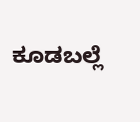ಕೂಡಬಲ್ಲೆ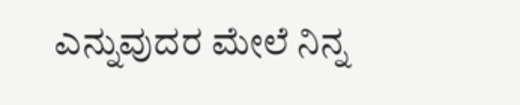ಎನ್ನುವುದರ ಮೇಲೆ ನಿನ್ನ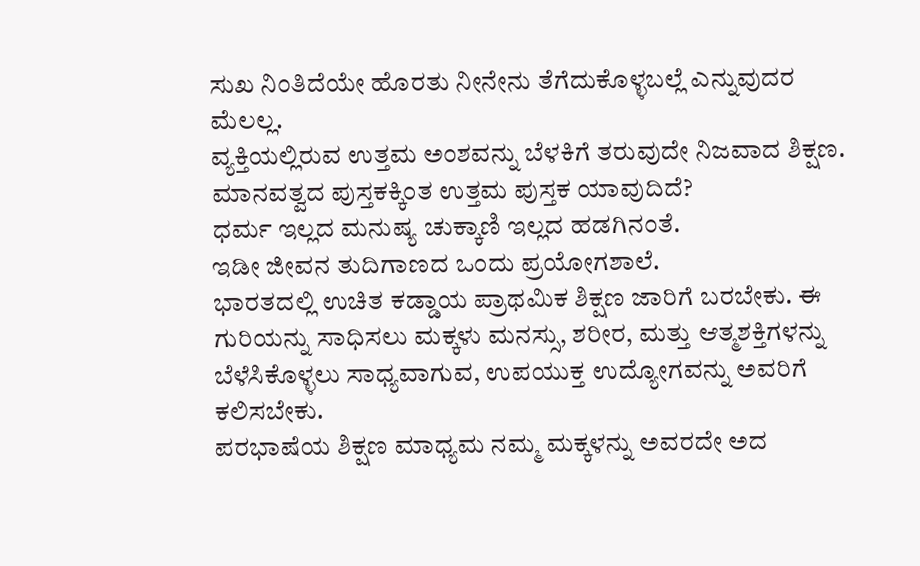ಸುಖ ನಿಂತಿದೆಯೇ ಹೊರತು ನೀನೇನು ತೆಗೆದುಕೊಳ್ಳಬಲ್ಲೆ ಎನ್ನುವುದರ ಮೆಲಲ್ಲ.
ವ್ಯಕ್ತಿಯಲ್ಲಿರುವ ಉತ್ತಮ ಅಂಶವನ್ನು ಬೆಳಕಿಗೆ ತರುವುದೇ ನಿಜವಾದ ಶಿಕ್ಷಣ. ಮಾನವತ್ವದ ಪುಸ್ತಕಕ್ಕಿಂತ ಉತ್ತಮ ಪುಸ್ತಕ ಯಾವುದಿದೆ?
ಧರ್ಮ ಇಲ್ಲದ ಮನುಷ್ಯ ಚುಕ್ಕಾಣಿ ಇಲ್ಲದ ಹಡಗಿನಂತೆ.
ಇಡೀ ಜೀವನ ತುದಿಗಾಣದ ಒಂದು ಪ್ರಯೋಗಶಾಲೆ.
ಭಾರತದಲ್ಲಿ ಉಚಿತ ಕಡ್ಡಾಯ ಪ್ರಾಥಮಿಕ ಶಿಕ್ಷಣ ಜಾರಿಗೆ ಬರಬೇಕು. ಈ ಗುರಿಯನ್ನು ಸಾಧಿಸಲು ಮಕ್ಕಳು ಮನಸ್ಸು, ಶರೀರ, ಮತ್ತು ಆತ್ಮಶಕ್ತಿಗಳನ್ನು ಬೆಳೆಸಿಕೊಳ್ಳಲು ಸಾಧ್ಯವಾಗುವ, ಉಪಯುಕ್ತ ಉದ್ಯೋಗವನ್ನು ಅವರಿಗೆ ಕಲಿಸಬೇಕು.
ಪರಭಾಷೆಯ ಶಿಕ್ಷಣ ಮಾಧ್ಯಮ ನಮ್ಮ ಮಕ್ಕಳನ್ನು ಅವರದೇ ಅದ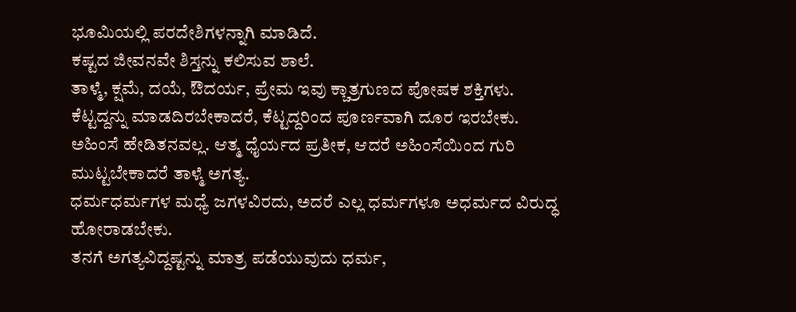ಭೂಮಿಯಲ್ಲಿ ಪರದೇಶಿಗಳನ್ನಾಗಿ ಮಾಡಿದೆ.
ಕಷ್ಟದ ಜೀವನವೇ ಶಿಸ್ತನ್ನು ಕಲಿಸುವ ಶಾಲೆ.
ತಾಳ್ಮೆ, ಕ್ಷಮೆ, ದಯೆ, ಔದರ್ಯ, ಪ್ರೇಮ ಇವು ಕ್ಚಾತ್ರಗುಣದ ಪೋಷಕ ಶಕ್ತಿಗಳು.
ಕೆಟ್ಟದ್ದನ್ನು ಮಾಡದಿರಬೇಕಾದರೆ, ಕೆಟ್ಟದ್ದರಿಂದ ಪೂರ್ಣವಾಗಿ ದೂರ ಇರಬೇಕು.
ಅಹಿಂಸೆ ಹೇಡಿತನವಲ್ಲ. ಆತ್ಮ ಧೈರ್ಯದ ಪ್ರತೀಕ, ಆದರೆ ಅಹಿಂಸೆಯಿಂದ ಗುರಿ ಮುಟ್ಟಬೇಕಾದರೆ ತಾಳ್ಮೆ ಅಗತ್ಯ.
ಧರ್ಮಧರ್ಮಗಳ ಮಧ್ಯೆ ಜಗಳವಿರದು, ಅದರೆ ಎಲ್ಲ ಧರ್ಮಗಳೂ ಅಧರ್ಮದ ವಿರುದ್ಧ ಹೋರಾಡಬೇಕು.
ತನಗೆ ಅಗತ್ಯವಿದ್ದಷ್ಟನ್ನು ಮಾತ್ರ ಪಡೆಯುವುದು ಧರ್ಮ,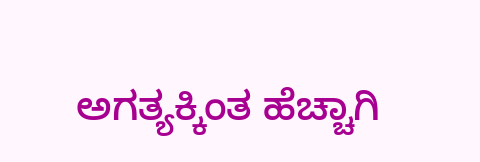ಅಗತ್ಯಕ್ಕಿಂತ ಹೆಚ್ಚಾಗಿ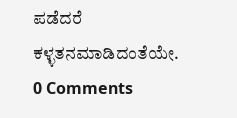ಪಡೆದರೆ ಕಳ್ಳತನಮಾಡಿದಂತೆಯೇ.
0 Comments